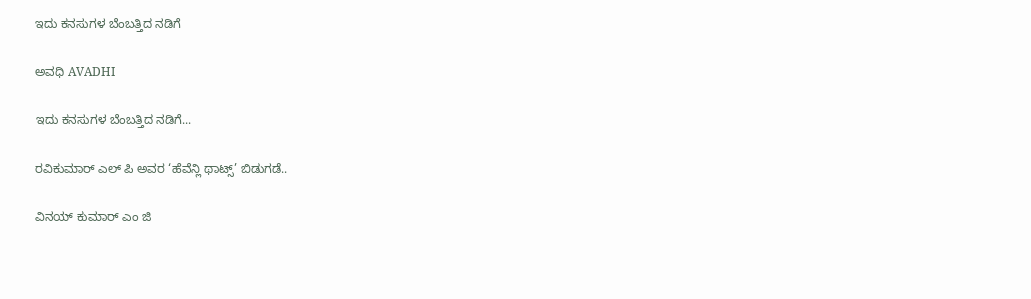ಇದು ಕನಸುಗಳ ಬೆಂಬತ್ತಿದ ನಡಿಗೆ‍

ಅವಧಿ AVADHI

ಇದು ಕನಸುಗಳ ಬೆಂಬತ್ತಿದ ನಡಿಗೆ...

ರವಿಕುಮಾರ್ ಎಲ್ ಪಿ ಅವರ ‘ಹೆವೆನ್ಲಿ ಥಾಟ್ಸ್’ ಬಿಡುಗಡೆ..

ವಿನಯ್ ಕುಮಾರ್ ಎಂ ಜಿ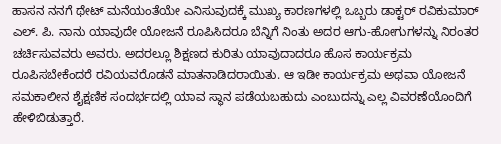ಹಾಸನ ನನಗೆ ಥೇಟ್ ಮನೆಯಂತೆಯೇ ಎನಿಸುವುದಕ್ಕೆ ಮುಖ್ಯ ಕಾರಣಗಳಲ್ಲಿ ಒಬ್ಬರು ಡಾಕ್ಟರ್ ರವಿಕುಮಾರ್ ಎಲ್. ಪಿ. ನಾನು ಯಾವುದೇ ಯೋಜನೆ ರೂಪಿಸಿದರೂ ಬೆನ್ನಿಗೆ ನಿಂತು ಅದರ ಆಗು-ಹೋಗುಗಳನ್ನು ನಿರಂತರ ಚರ್ಚಿಸುವವರು ಅವರು. ಅದರಲ್ಲೂ ಶಿಕ್ಷಣದ ಕುರಿತು ಯಾವುದಾದರೂ ಹೊಸ ಕಾರ್ಯಕ್ರಮ ರೂಪಿಸಬೇಕೆಂದರೆ ರವಿಯವರೊಡನೆ ಮಾತನಾಡಿದರಾಯಿತು. ಆ ಇಡೀ ಕಾರ್ಯಕ್ರಮ ಅಥವಾ ಯೋಜನೆ ಸಮಕಾಲೀನ ಶೈಕ್ಷಣಿಕ ಸಂದರ್ಭದಲ್ಲಿ ಯಾವ ಸ್ಥಾನ ಪಡೆಯಬಹುದು ಎಂಬುದನ್ನು ಎಲ್ಲ ವಿವರಣೆಯೊಂದಿಗೆ ಹೇಳಿಬಿಡುತ್ತಾರೆ.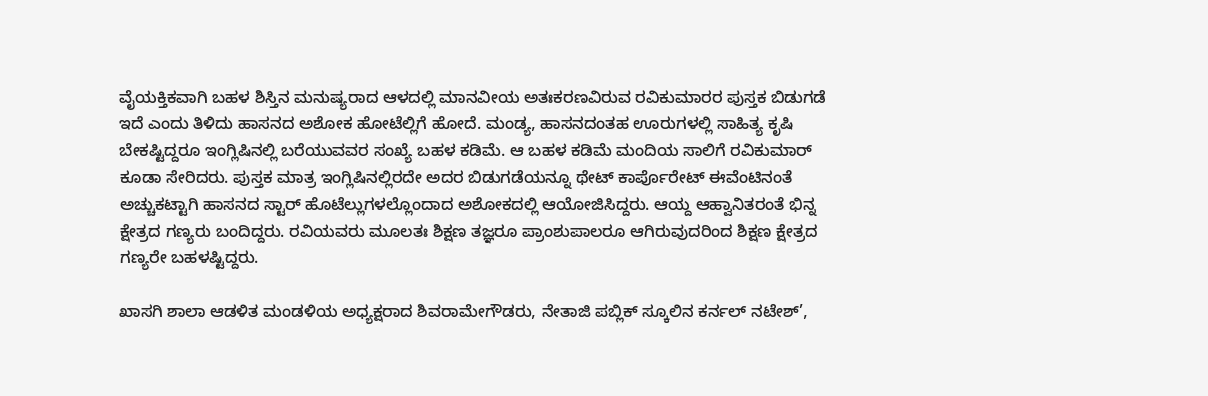ವೈಯಕ್ತಿಕವಾಗಿ ಬಹಳ ಶಿಸ್ತಿನ ಮನುಷ್ಯರಾದ ಆಳದಲ್ಲಿ ಮಾನವೀಯ ಅತಃಕರಣವಿರುವ ರವಿಕುಮಾರರ ಪುಸ್ತಕ ಬಿಡುಗಡೆ ಇದೆ ಎಂದು ತಿಳಿದು ಹಾಸನದ ಅಶೋಕ ಹೋಟೆಲ್ಲಿಗೆ ಹೋದೆ. ಮಂಡ್ಯ, ಹಾಸನದಂತಹ ಊರುಗಳಲ್ಲಿ ಸಾಹಿತ್ಯ ಕೃಷಿ ಬೇಕಷ್ಟಿದ್ದರೂ ಇಂಗ್ಲಿಷಿನಲ್ಲಿ ಬರೆಯುವವರ ಸಂಖ್ಯೆ ಬಹಳ ಕಡಿಮೆ. ಆ ಬಹಳ ಕಡಿಮೆ ಮಂದಿಯ ಸಾಲಿಗೆ ರವಿಕುಮಾರ್ ಕೂಡಾ ಸೇರಿದರು. ಪುಸ್ತಕ ಮಾತ್ರ ಇಂಗ್ಲಿಷಿನಲ್ಲಿರದೇ ಅದರ ಬಿಡುಗಡೆಯನ್ನೂ ಥೇಟ್ ಕಾರ್ಪೊರೇಟ್ ಈವೆಂಟಿನಂತೆ ಅಚ್ಚುಕಟ್ಟಾಗಿ ಹಾಸನದ ಸ್ಟಾರ್ ಹೊಟೆಲ್ಲುಗಳಲ್ಲೊಂದಾದ ಅಶೋಕದಲ್ಲಿ ಆಯೋಜಿಸಿದ್ದರು. ಆಯ್ದ ಆಹ್ವಾನಿತರಂತೆ ಭಿನ್ನ ಕ್ಷೇತ್ರದ ಗಣ್ಯರು ಬಂದಿದ್ದರು. ರವಿಯವರು ಮೂಲತಃ ಶಿಕ್ಷಣ ತಜ್ಞರೂ ಪ್ರಾಂಶುಪಾಲರೂ ಆಗಿರುವುದರಿಂದ ಶಿಕ್ಷಣ ಕ್ಷೇತ್ರದ ಗಣ್ಯರೇ ಬಹಳಷ್ಟಿದ್ದರು.

ಖಾಸಗಿ ಶಾಲಾ ಆಡಳಿತ ಮಂಡಳಿಯ ಅಧ್ಯಕ್ಷರಾದ ಶಿವರಾಮೇಗೌಡರು, ನೇತಾಜಿ ಪಬ್ಲಿಕ್ ಸ್ಕೂಲಿನ ಕರ್ನಲ್ ನಟೇಶ್’,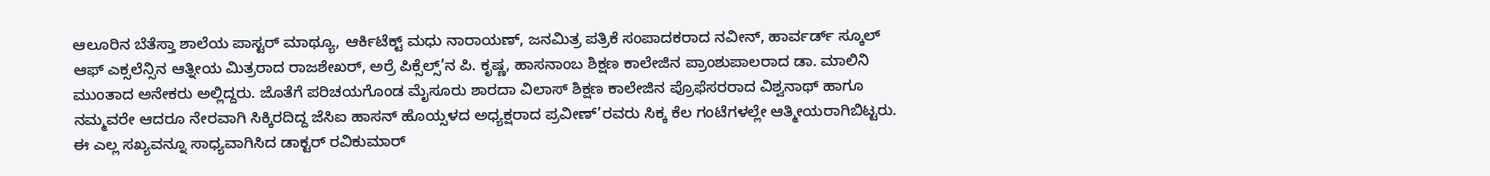ಆಲೂರಿನ ಬೆತೆಸ್ತಾ ಶಾಲೆಯ ಪಾಸ್ಟರ್ ಮಾಥ್ಯೂ, ಆರ್ಕಿಟೆಕ್ಟ್ ಮಧು ನಾರಾಯಣ್, ಜನಮಿತ್ರ ಪತ್ರಿಕೆ ಸಂಪಾದಕರಾದ ನವೀನ್, ಹಾರ್ವರ್ಡ್ ಸ್ಕೂಲ್ ಆಫ್ ಎಕ್ಸಲೆನ್ಸಿನ ಆತ್ನೀಯ ಮಿತ್ರರಾದ ರಾಜಶೇಖರ್, ಅರ್ರೆ ಪಿಕ್ಸೆಲ್ಸ್’ನ ಪಿ. ಕೃಷ್ಣ, ಹಾಸನಾಂಬ ಶಿಕ್ಷಣ ಕಾಲೇಜಿನ ಪ್ರಾಂಶುಪಾಲರಾದ ಡಾ. ಮಾಲಿನಿ ಮುಂತಾದ ಅನೇಕರು ಅಲ್ಲಿದ್ದರು. ಜೊತೆಗೆ ಪರಿಚಯಗೊಂಡ ಮೈಸೂರು ಶಾರದಾ ವಿಲಾಸ್ ಶಿಕ್ಷಣ ಕಾಲೇಜಿನ ಪ್ರೊಫೆಸರರಾದ ವಿಶ್ವನಾಥ್ ಹಾಗೂ ನಮ್ಮವರೇ ಆದರೂ ನೇರವಾಗಿ ಸಿಕ್ಕಿರದಿದ್ದ ಜೆಸಿಐ ಹಾಸನ್ ಹೊಯ್ಸಳದ ಅಧ್ಯಕ್ಷರಾದ ಪ್ರವೀಣ್’ರವರು ಸಿಕ್ಕ ಕೆಲ ಗಂಟೆಗಳಲ್ಲೇ ಆತ್ಮೀಯರಾಗಿಬಿಟ್ಟರು. ಈ ಎಲ್ಲ ಸಖ್ಯವನ್ನೂ ಸಾಧ್ಯವಾಗಿಸಿದ ಡಾಕ್ಟರ್ ರವಿಕುಮಾರ್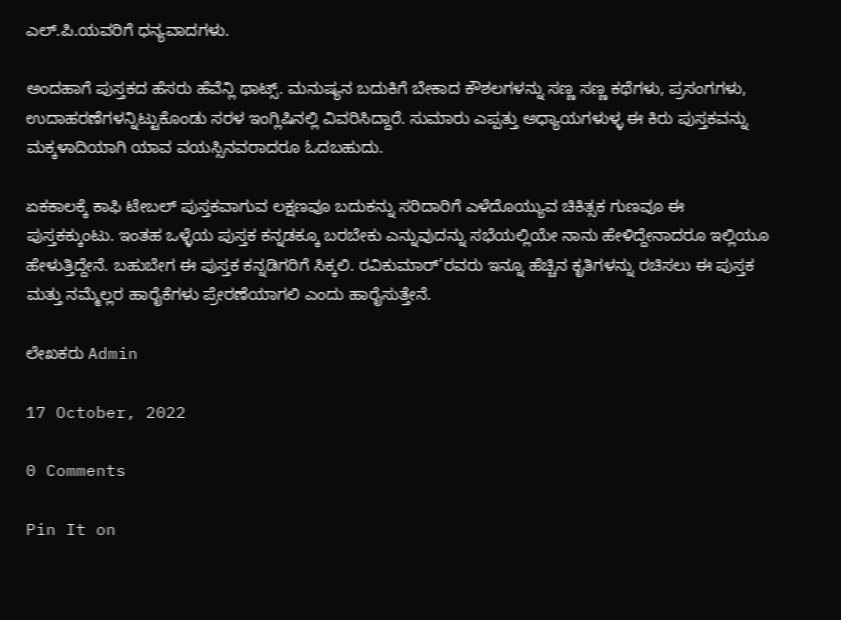ಎಲ್.ಪಿ.ಯವರಿಗೆ ಧನ್ಯವಾದಗಳು.

ಅಂದಹಾಗೆ ಪುಸ್ತಕದ ಹೆಸರು ಹೆವೆನ್ಲಿ ಥಾಟ್ಸ್. ಮನುಷ್ಯನ ಬದುಕಿಗೆ ಬೇಕಾದ ಕೌಶಲಗಳನ್ನು ಸಣ್ಣ ಸಣ್ಣ ಕಥೆಗಳು, ಪ್ರಸಂಗಗಳು, ಉದಾಹರಣೆಗಳನ್ನಿಟ್ಟುಕೊಂಡು ಸರಳ ಇಂಗ್ಲಿಷಿನಲ್ಲಿ ವಿವರಿಸಿದ್ದಾರೆ. ಸುಮಾರು ಎಪ್ಪತ್ತು ಅಧ್ಯಾಯಗಳುಳ್ಳ ಈ ಕಿರು ಪುಸ್ತಕವನ್ನು ಮಕ್ಕಳಾದಿಯಾಗಿ ಯಾವ ವಯಸ್ಸಿನವರಾದರೂ ಓದಬಹುದು.

ಏಕಕಾಲಕ್ಕೆ ಕಾಫಿ ಟೇಬಲ್ ಪುಸ್ತಕವಾಗುವ ಲಕ್ಷಣವೂ ಬದುಕನ್ನು ಸರಿದಾರಿಗೆ ಎಳೆದೊಯ್ಯುವ ಚಿಕಿತ್ಸಕ ಗುಣವೂ ಈ ಪುಸ್ತಕಕ್ಕುಂಟು. ಇಂತಹ ಒಳ್ಳೆಯ ಪುಸ್ತಕ ಕನ್ನಡಕ್ಕೂ ಬರಬೇಕು ಎನ್ನುವುದನ್ನು ಸಭೆಯಲ್ಲಿಯೇ ನಾನು ಹೇಳಿದ್ದೇನಾದರೂ ಇಲ್ಲಿಯೂ ಹೇಳುತ್ತಿದ್ದೇನೆ. ಬಹುಬೇಗ ಈ ಪುಸ್ತಕ ಕನ್ನಡಿಗರಿಗೆ ಸಿಕ್ಕಲಿ. ರವಿಕುಮಾರ್’ರವರು ಇನ್ನೂ ಹೆಚ್ಚಿನ ಕೃತಿಗಳನ್ನು ರಚಿಸಲು ಈ ಪುಸ್ತಕ ಮತ್ತು ನಮ್ಮೆಲ್ಲರ ಹಾರೈಕೆಗಳು ಪ್ರೇರಣೆಯಾಗಲಿ ಎಂದು ಹಾರೈಸುತ್ತೇನೆ.

ಲೇಖಕರು Admin

17 October, 2022

0 Comments

Pin It on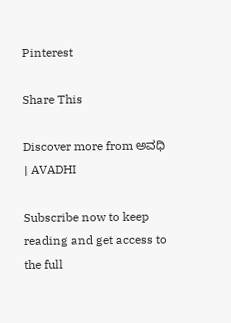Pinterest

Share This

Discover more from ಅವಧಿ । AVADHI

Subscribe now to keep reading and get access to the full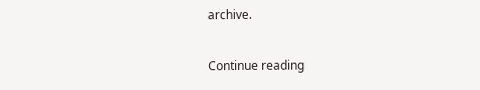archive.

Continue reading